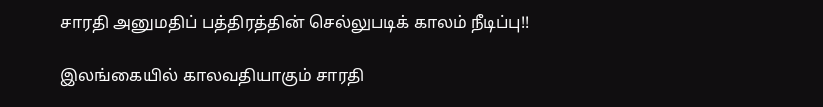சாரதி அனுமதிப் பத்திரத்தின் செல்லுபடிக் காலம் நீடிப்பு!!

இலங்கையில் காலவதியாகும் சாரதி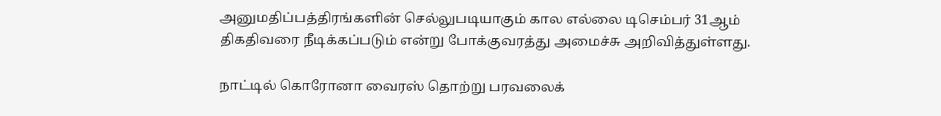அனுமதிப்பத்திரங்களின் செல்லுபடியாகும் கால எல்லை டிசெம்பர் 31ஆம் திகதிவரை நீடிக்கப்படும் என்று போக்குவரத்து அமைச்சு அறிவித்துள்ளது.

நாட்டில் கொரோனா வைரஸ் தொற்று பரவலைக்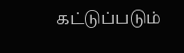கட்டுப்படும்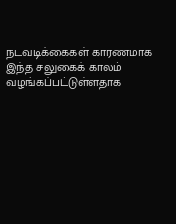நடவடிக்கைகள் காரணமாக இந்த சலுகைக் காலம் வழங்கப்பட்டுள்ளதாக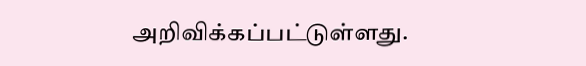அறிவிக்கப்பட்டுள்ளது.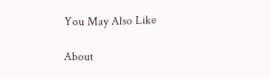You May Also Like

About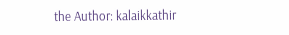the Author: kalaikkathir